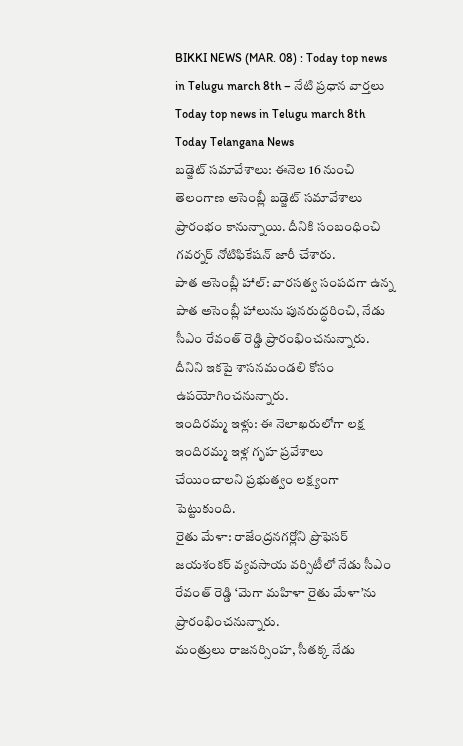BIKKI NEWS (MAR. 08) : Today top news in Telugu march 8th – నేటి ప్రధాన వార్తలు
Today top news in Telugu march 8th
Today Telangana News
బడ్జెట్ సమావేశాలు: ఈనెల 16 నుంచి తెలంగాణ అసెంబ్లీ బడ్జెట్ సమావేశాలు ప్రారంభం కానున్నాయి. దీనికి సంబంధించి గవర్నర్ నోటిఫికేషన్ జారీ చేశారు.
పాత అసెంబ్లీ హాల్: వారసత్వ సంపదగా ఉన్న పాత అసెంబ్లీ హాలును పునరుద్ధరించి, నేడు సీఎం రేవంత్ రెడ్డి ప్రారంభించనున్నారు. దీనిని ఇకపై శాసనమండలి కోసం ఉపయోగించనున్నారు.
ఇందిరమ్మ ఇళ్లు: ఈ నెలాఖరులోగా లక్ష ఇందిరమ్మ ఇళ్ల గృహ ప్రవేశాలు చేయించాలని ప్రభుత్వం లక్ష్యంగా పెట్టుకుంది.
రైతు మేళా: రాజేంద్రనగర్లోని ప్రొఫెసర్ జయశంకర్ వ్యవసాయ వర్సిటీలో నేడు సీఎం రేవంత్ రెడ్డి ‘మెగా మహిళా రైతు మేళా’ను ప్రారంభించనున్నారు.
మంత్రులు రాజనర్సింహ, సీతక్క నేడు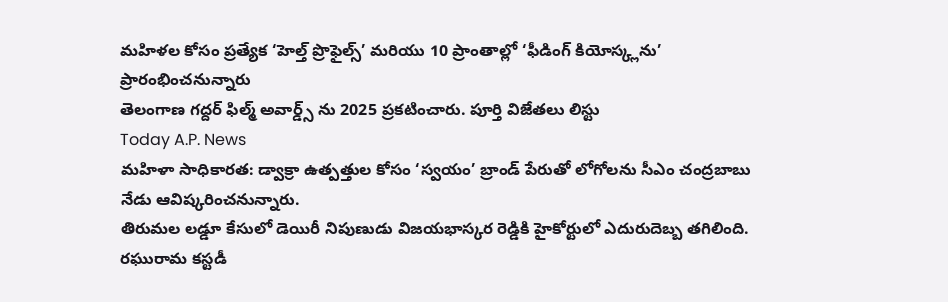మహిళల కోసం ప్రత్యేక ‘హెల్త్ ప్రొఫైల్స్’ మరియు 10 ప్రాంతాల్లో ‘ఫీడింగ్ కియోస్క్లను’ ప్రారంభించనున్నారు
తెలంగాణ గద్దర్ ఫిల్మ్ అవార్డ్స్ ను 2025 ప్రకటించారు. పూర్తి విజేతలు లిస్టు
Today A.P. News
మహిళా సాధికారత: డ్వాక్రా ఉత్పత్తుల కోసం ‘స్వయం’ బ్రాండ్ పేరుతో లోగోలను సీఎం చంద్రబాబు నేడు ఆవిష్కరించనున్నారు.
తిరుమల లడ్డూ కేసులో డెయిరీ నిపుణుడు విజయభాస్కర రెడ్డికి హైకోర్టులో ఎదురుదెబ్బ తగిలింది.
రఘురామ కస్టడీ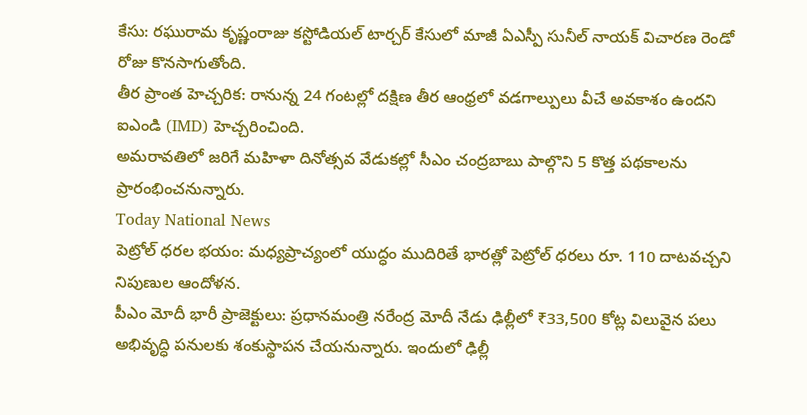కేసు: రఘురామ కృష్ణంరాజు కస్టోడియల్ టార్చర్ కేసులో మాజీ ఏఎస్పీ సునీల్ నాయక్ విచారణ రెండో రోజు కొనసాగుతోంది.
తీర ప్రాంత హెచ్చరిక: రానున్న 24 గంటల్లో దక్షిణ తీర ఆంధ్రలో వడగాల్పులు వీచే అవకాశం ఉందని ఐఎండి (IMD) హెచ్చరించింది.
అమరావతిలో జరిగే మహిళా దినోత్సవ వేడుకల్లో సీఎం చంద్రబాబు పాల్గొని 5 కొత్త పథకాలను ప్రారంభించనున్నారు.
Today National News
పెట్రోల్ ధరల భయం: మధ్యప్రాచ్యంలో యుద్ధం ముదిరితే భారత్లో పెట్రోల్ ధరలు రూ. 110 దాటవచ్చని నిపుణుల ఆందోళన.
పీఎం మోదీ భారీ ప్రాజెక్టులు: ప్రధానమంత్రి నరేంద్ర మోదీ నేడు ఢిల్లీలో ₹33,500 కోట్ల విలువైన పలు అభివృద్ధి పనులకు శంకుస్థాపన చేయనున్నారు. ఇందులో ఢిల్లీ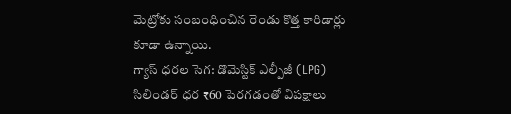మెట్రోకు సంబంధించిన రెండు కొత్త కారిడార్లు కూడా ఉన్నాయి.
గ్యాస్ ధరల సెగ: డొమెస్టిక్ ఎల్పీజీ (LPG) సిలిండర్ ధర ₹60 పెరగడంతో విపక్షాలు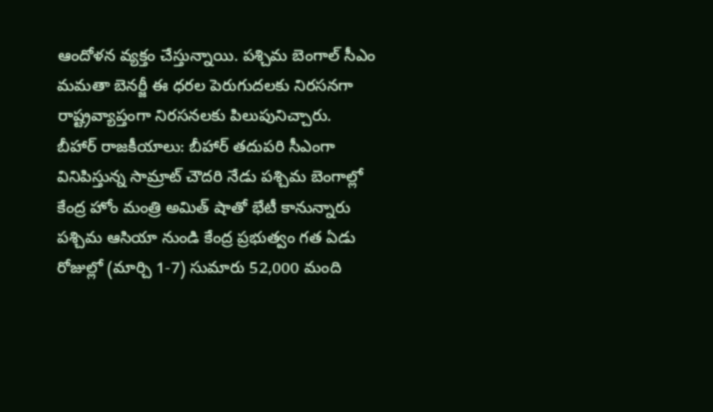ఆందోళన వ్యక్తం చేస్తున్నాయి. పశ్చిమ బెంగాల్ సీఎం మమతా బెనర్జీ ఈ ధరల పెరుగుదలకు నిరసనగా రాష్ట్రవ్యాప్తంగా నిరసనలకు పిలుపునిచ్చారు.
బీహార్ రాజకీయాలు: బీహార్ తదుపరి సీఎంగా వినిపిస్తున్న సామ్రాట్ చౌదరి నేడు పశ్చిమ బెంగాల్లో కేంద్ర హోం మంత్రి అమిత్ షాతో భేటీ కానున్నారు
పశ్చిమ ఆసియా నుండి కేంద్ర ప్రభుత్వం గత ఏడు రోజుల్లో (మార్చి 1-7) సుమారు 52,000 మంది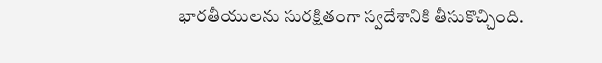భారతీయులను సురక్షితంగా స్వదేశానికి తీసుకొచ్చింది.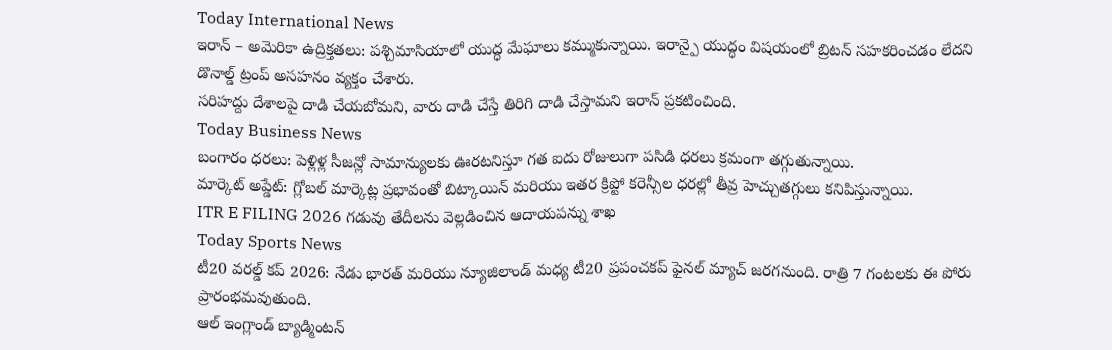Today International News
ఇరాన్ – అమెరికా ఉద్రిక్తతలు: పశ్చిమాసియాలో యుద్ధ మేఘాలు కమ్ముకున్నాయి. ఇరాన్పై యుద్ధం విషయంలో బ్రిటన్ సహకరించడం లేదని డొనాల్డ్ ట్రంప్ అసహనం వ్యక్తం చేశారు.
సరిహద్దు దేశాలపై దాడి చేయబోమని, వారు దాడి చేస్తే తిరిగి దాడి చేస్తామని ఇరాన్ ప్రకటించింది.
Today Business News
బంగారం ధరలు: పెళ్లిళ్ల సీజన్లో సామాన్యులకు ఊరటనిస్తూ గత ఐదు రోజులుగా పసిడి ధరలు క్రమంగా తగ్గుతున్నాయి.
మార్కెట్ అప్డేట్: గ్లోబల్ మార్కెట్ల ప్రభావంతో బిట్కాయిన్ మరియు ఇతర క్రిప్టో కరెన్సీల ధరల్లో తీవ్ర హెచ్చుతగ్గులు కనిపిస్తున్నాయి.
ITR E FILING 2026 గడువు తేదీలను వెల్లడించిన ఆదాయపన్ను శాఖ
Today Sports News
టీ20 వరల్డ్ కప్ 2026: నేడు భారత్ మరియు న్యూజిలాండ్ మధ్య టీ20 ప్రపంచకప్ ఫైనల్ మ్యాచ్ జరగనుంది. రాత్రి 7 గంటలకు ఈ పోరు ప్రారంభమవుతుంది.
ఆల్ ఇంగ్లాండ్ బ్యాడ్మింటన్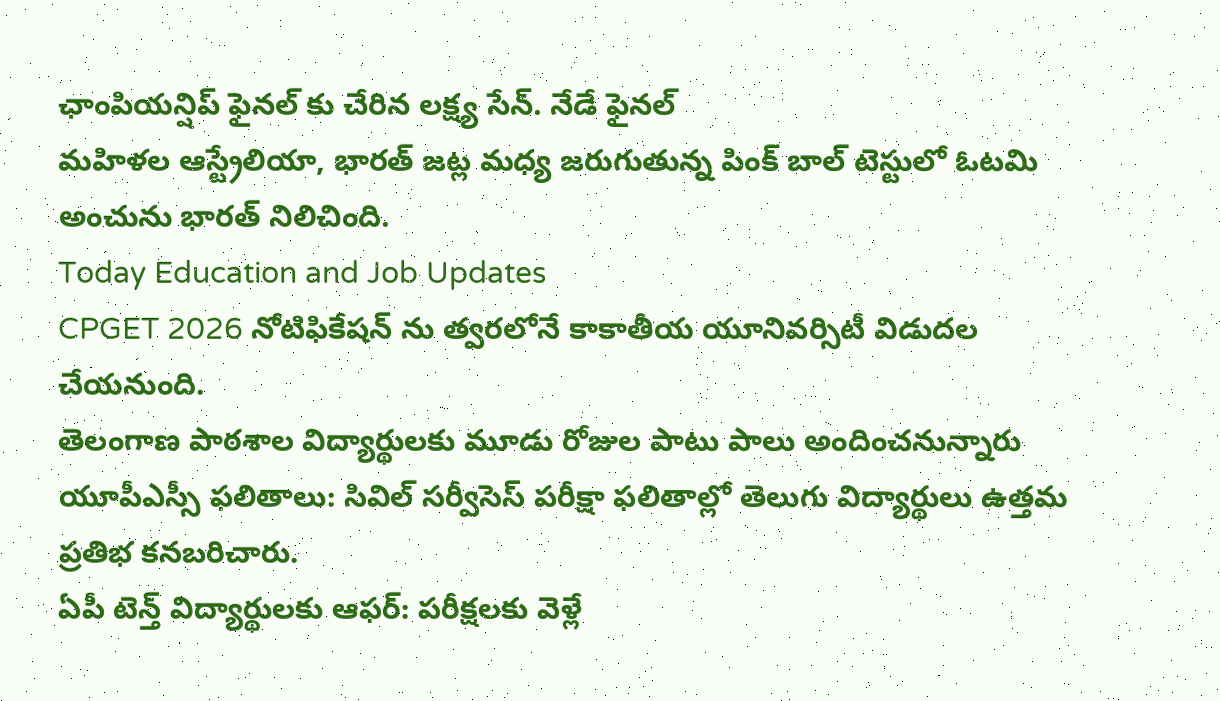ఛాంపియన్షిప్ ఫైనల్ కు చేరిన లక్ష్య సేన్. నేడే ఫైనల్
మహిళల ఆస్ట్రేలియా, భారత్ జట్ల మధ్య జరుగుతున్న పింక్ బాల్ టెస్టులో ఓటమి అంచును భారత్ నిలిచింది.
Today Education and Job Updates
CPGET 2026 నోటిఫికేషన్ ను త్వరలోనే కాకాతీయ యూనివర్సిటీ విడుదల చేయనుంది.
తెలంగాణ పాఠశాల విద్యార్థులకు మూడు రోజుల పాటు పాలు అందించనున్నారు
యూపీఎస్సీ ఫలితాలు: సివిల్ సర్వీసెస్ పరీక్షా ఫలితాల్లో తెలుగు విద్యార్థులు ఉత్తమ ప్రతిభ కనబరిచారు.
ఏపీ టెన్త్ విద్యార్థులకు ఆఫర్: పరీక్షలకు వెళ్లే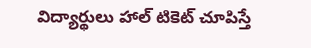విద్యార్థులు హాల్ టికెట్ చూపిస్తే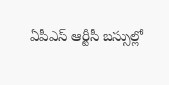ఏపీఎస్ ఆర్టీసీ బస్సుల్లో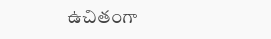ఉచితంగా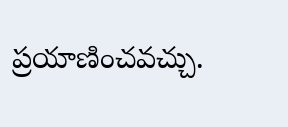ప్రయాణించవచ్చు.